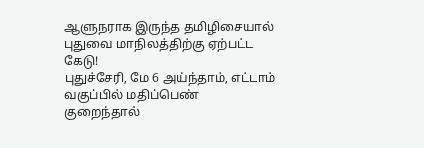ஆளுநராக இருந்த தமிழிசையால் புதுவை மாநிலத்திற்கு ஏற்பட்ட கேடு!
புதுச்சேரி, மே 6 அய்ந்தாம், எட்டாம் வகுப்பில் மதிப்பெண் குறைந்தால்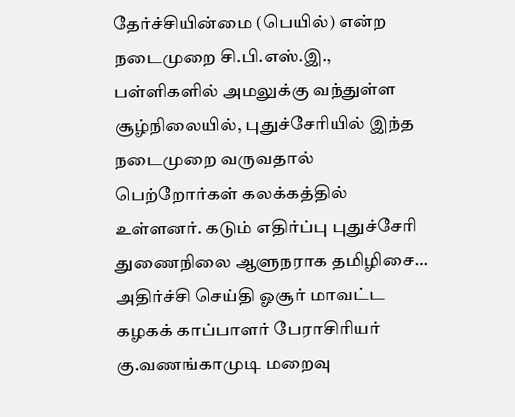தேர்ச்சியின்மை (பெயில்) என்ற நடைமுறை சி.பி.எஸ்.இ., பள்ளிகளில் அமலுக்கு வந்துள்ள சூழ்நிலையில், புதுச்சேரியில் இந்த நடைமுறை வருவதால் பெற்றோர்கள் கலக்கத்தில் உள்ளனர். கடும் எதிர்ப்பு புதுச்சேரி துணைநிலை ஆளுநராக தமிழிசை…
அதிர்ச்சி செய்தி ஓசூர் மாவட்ட கழகக் காப்பாளர் பேராசிரியர் கு.வணங்காமுடி மறைவு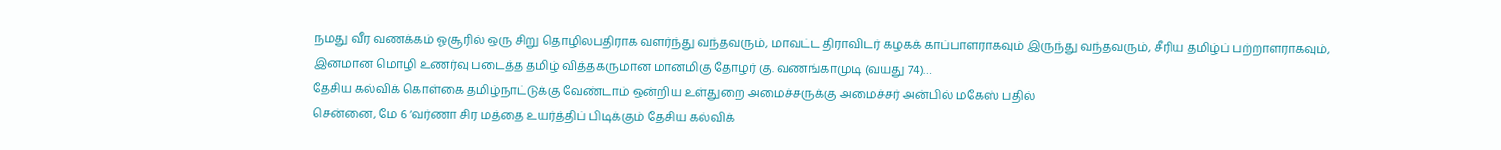நமது வீர வணக்கம் ஓசூரில் ஒரு சிறு தொழிலபதிராக வளர்ந்து வந்தவரும், மாவட்ட திராவிடர் கழகக் காப்பாளராகவும் இருந்து வந்தவரும், சீரிய தமிழ்ப் பற்றாளராகவும், இனமான மொழி உணர்வு படைத்த தமிழ் வித்தகருமான மானமிகு தோழர் கு. வணங்காமுடி (வயது 74)…
தேசிய கல்விக் கொள்கை தமிழ்நாட்டுக்கு வேண்டாம் ஒன்றிய உள்துறை அமைச்சருக்கு அமைச்சர் அன்பில் மகேஸ் பதில்
சென்னை, மே 6 ‘வர்ணா சிர மத்தை உயர்த்திப் பிடிக்கும் தேசிய கல்விக்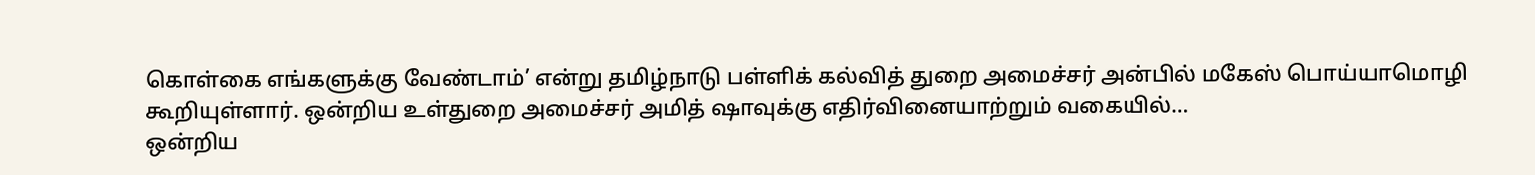கொள்கை எங்களுக்கு வேண்டாம்’ என்று தமிழ்நாடு பள்ளிக் கல்வித் துறை அமைச்சர் அன்பில் மகேஸ் பொய்யாமொழி கூறியுள்ளார். ஒன்றிய உள்துறை அமைச்சர் அமித் ஷாவுக்கு எதிர்வினையாற்றும் வகையில்…
ஒன்றிய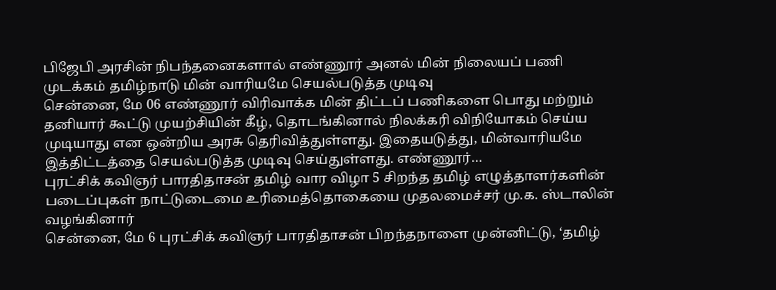பிஜேபி அரசின் நிபந்தனைகளால் எண்ணூர் அனல் மின் நிலையப் பணி முடக்கம் தமிழ்நாடு மின் வாரியமே செயல்படுத்த முடிவு
சென்னை, மே 06 எண்ணூர் விரிவாக்க மின் திட்டப் பணிகளை பொது மற்றும் தனியார் கூட்டு முயற்சியின் கீழ், தொடங்கினால் நிலக்கரி விநியோகம் செய்ய முடியாது என ஒன்றிய அரசு தெரிவித்துள்ளது. இதையடுத்து, மின்வாரியமே இத்திட்டத்தை செயல்படுத்த முடிவு செய்துள்ளது. எண்ணூர்…
புரட்சிக் கவிஞர் பாரதிதாசன் தமிழ் வார விழா 5 சிறந்த தமிழ் எழுத்தாளர்களின் படைப்புகள் நாட்டுடைமை உரிமைத்தொகையை முதலமைச்சர் மு.க. ஸ்டாலின் வழங்கினார்
சென்னை, மே 6 புரட்சிக் கவிஞர் பாரதிதாசன் பிறந்தநாளை முன்னிட்டு, ‘தமிழ்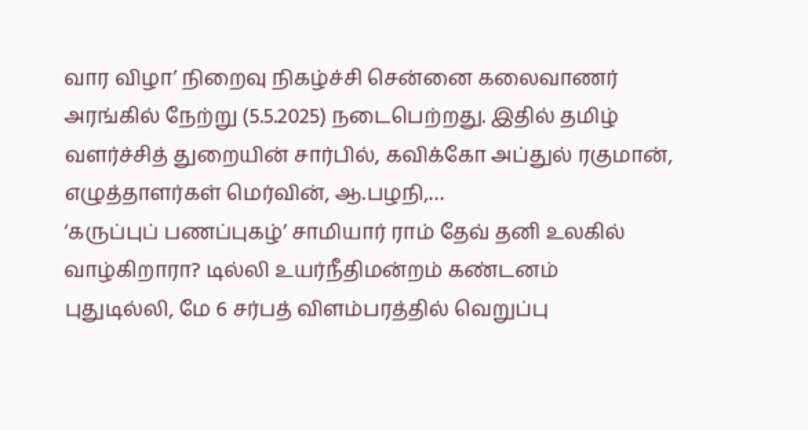வார விழா’ நிறைவு நிகழ்ச்சி சென்னை கலைவாணர் அரங்கில் நேற்று (5.5.2025) நடைபெற்றது. இதில் தமிழ் வளர்ச்சித் துறையின் சார்பில், கவிக்கோ அப்துல் ரகுமான், எழுத்தாளர்கள் மெர்வின், ஆ.பழநி,…
‘கருப்புப் பணப்புகழ்’ சாமியார் ராம் தேவ் தனி உலகில் வாழ்கிறாரா? டில்லி உயர்நீதிமன்றம் கண்டனம்
புதுடில்லி, மே 6 சர்பத் விளம்பரத்தில் வெறுப்பு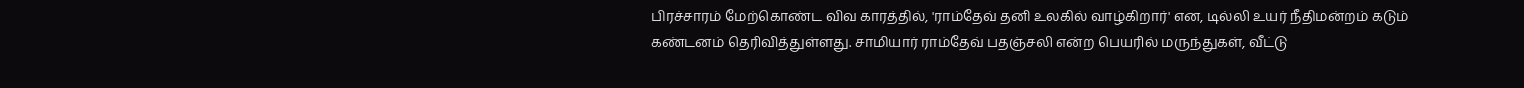பிரச்சாரம் மேற்கொண்ட விவ காரத்தில், 'ராம்தேவ் தனி உலகில் வாழ்கிறார்' என, டில்லி உயர் நீதிமன்றம் கடும் கண்டனம் தெரிவித்துள்ளது. சாமியார் ராம்தேவ் பதஞ்சலி என்ற பெயரில் மருந்துகள், வீட்டு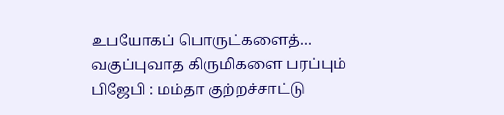உபயோகப் பொருட்களைத்…
வகுப்புவாத கிருமிகளை பரப்பும் பிஜேபி : மம்தா குற்றச்சாட்டு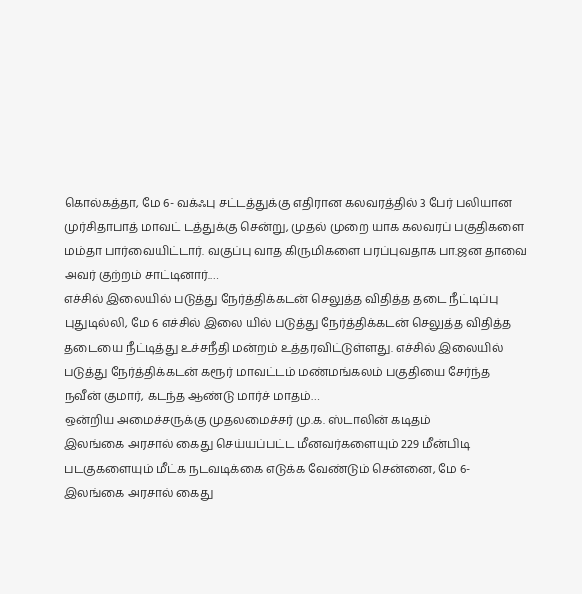கொல்கத்தா, மே 6- வக்ஃபு சட்டத்துக்கு எதிரான கலவரத்தில் 3 பேர் பலியான முர்சிதாபாத் மாவட் டத்துக்கு சென்று, முதல் முறை யாக கலவரப் பகுதிகளை மம்தா பார்வையிட்டார். வகுப்பு வாத கிருமிகளை பரப்புவதாக பா.ஜன தாவை அவர் குற்றம் சாட்டினார்.…
எச்சில் இலையில் படுத்து நேர்த்திக்கடன் செலுத்த விதித்த தடை நீட்டிப்பு
புதுடில்லி, மே 6 எச்சில் இலை யில் படுத்து நேர்த்திக்கடன் செலுத்த விதித்த தடையை நீட்டித்து உச்சநீதி மன்றம் உத்தரவிட்டுள்ளது. எச்சில் இலையில் படுத்து நேர்த்திக்கடன் கரூர் மாவட்டம் மண்மங்கலம் பகுதியை சேர்ந்த நவீன் குமார், கடந்த ஆண்டு மார்ச் மாதம்…
ஒன்றிய அமைச்சருக்கு முதலமைச்சர் மு.க. ஸ்டாலின் கடிதம்
இலங்கை அரசால் கைது செய்யப்பட்ட மீனவர்களையும் 229 மீன்பிடி படகுகளையும் மீட்க நடவடிக்கை எடுக்க வேண்டும் சென்னை, மே 6- இலங்கை அரசால் கைது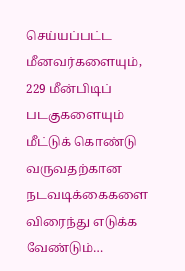செய்யப்பட்ட மீனவர்களையும், 229 மீன்பிடிப் படகுகளையும் மீட்டுக் கொண்டு வருவதற்கான நடவடிக்கைகளை விரைந்து எடுக்க வேண்டும்…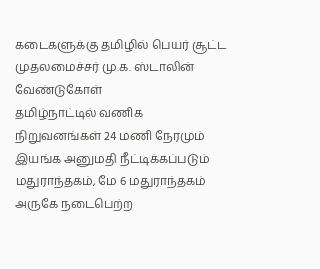கடைகளுக்கு தமிழில் பெயர் சூட்ட முதலமைச்சர் மு.க. ஸ்டாலின் வேண்டுகோள்
தமிழ்நாட்டில் வணிக நிறுவனங்கள் 24 மணி நேரமும் இயங்க அனுமதி நீட்டிக்கப்படும் மதுராந்தகம், மே 6 மதுராந்தகம் அருகே நடைபெற்ற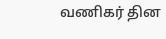வணிகர் தின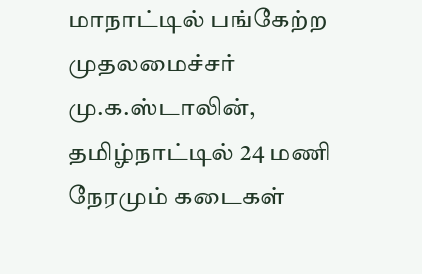மாநாட்டில் பங்கேற்ற முதலமைச்சர் மு.க.ஸ்டாலின், தமிழ்நாட்டில் 24 மணி நேரமும் கடைகள்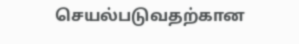செயல்படுவதற்கான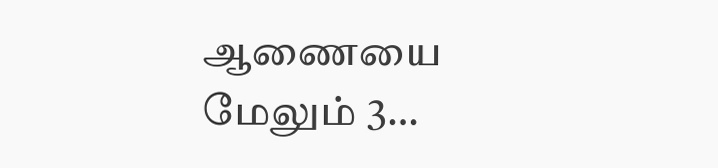ஆணையை மேலும் 3…